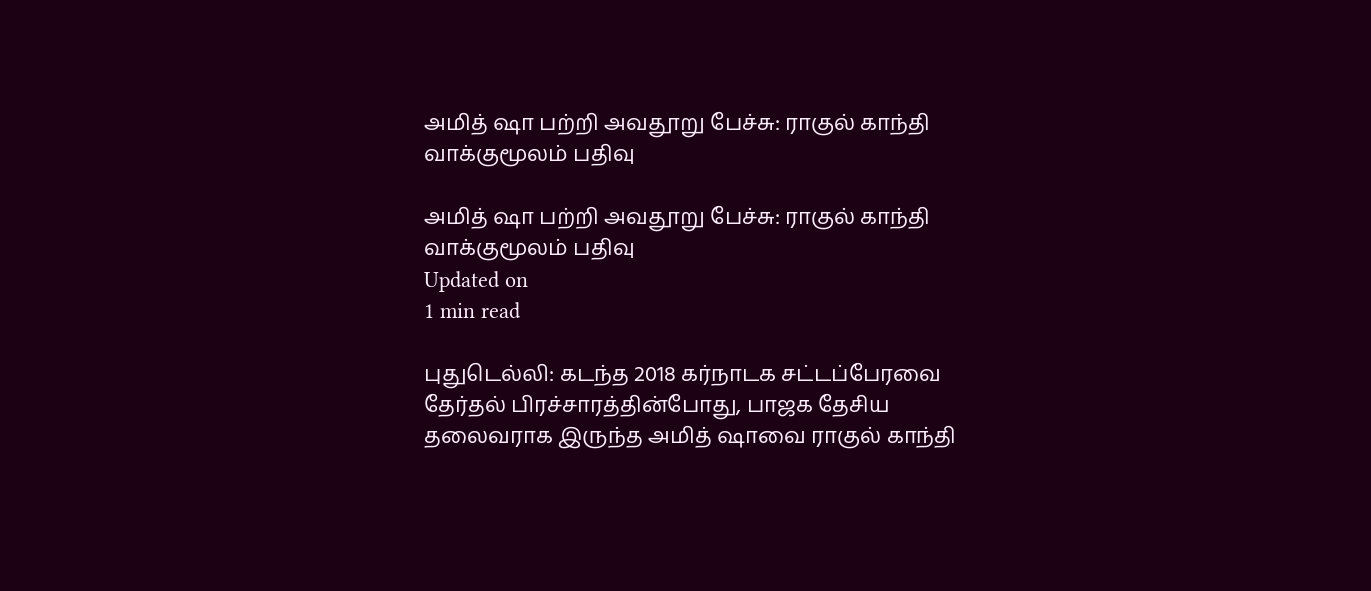அமித் ஷா பற்றி அவதூறு பேச்சு: ராகுல் காந்தி வாக்குமூலம் பதிவு

அமித் ஷா பற்றி அவதூறு பேச்சு: ராகுல் காந்தி வாக்குமூலம் பதிவு
Updated on
1 min read

புதுடெல்லி: கடந்த 2018 கர்நாடக சட்டப்பேரவை தேர்தல் பிரச்சாரத்தின்போது, பாஜக தேசிய தலைவராக இருந்த அமித் ஷாவை ராகுல் காந்தி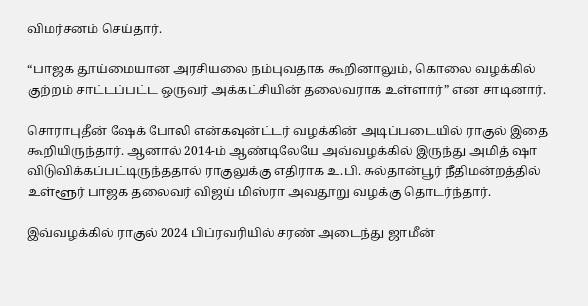விமர்சனம் செய்தார்.

“பாஜக தூய்மையான அரசியலை நம்புவதாக கூறினாலும், கொலை வழக்கில் குற்றம் சாட்டப்பட்ட ஒருவர் அக்கட்சியின் தலைவராக உள்ளார்” என சாடினார்.

சொராபுதீன் ஷேக் போலி என்கவுன்ட்டர் வழக்கின் அடிப்படையில் ராகுல் இதை கூறியிருந்தார். ஆனால் 2014-ம் ஆண்டிலேயே அவ்வழக்கில் இருந்து அமித் ஷா விடுவிக்கப்பட்டிருந்ததால் ராகுலுக்கு எதிராக உ.பி. சுல்தான்பூர் நீதிமன்றத்தில் உள்ளூர் பாஜக தலைவர் விஜய் மிஸ்ரா அவதூறு வழக்கு தொடர்ந்தார்.

இவ்வழக்கில் ராகுல் 2024 பிப்ரவரியில் சரண் அடைந்து ஜாமீன்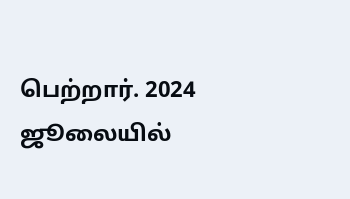பெற்றார். 2024 ஜூலையில்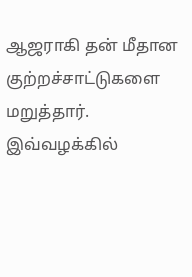ஆஜராகி தன் மீதான குற்றச்சாட்டுகளை மறுத்தார். இவ்வழக்கில்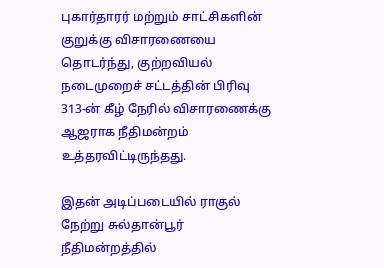புகார்தாரர் மற்றும் சாட்சிகளின் குறுக்கு விசாரணையை தொடர்ந்து, குற்றவியல் நடைமுறைச் சட்டத்தின் பிரிவு 313-ன் கீழ் நேரில் விசாரணைக்கு ஆஜராக நீதிமன்றம் உத்தரவிட்டிருந்தது.

இதன் அடிப்படையில் ராகுல் நேற்று சுல்தான்பூர் நீதிமன்றத்தில்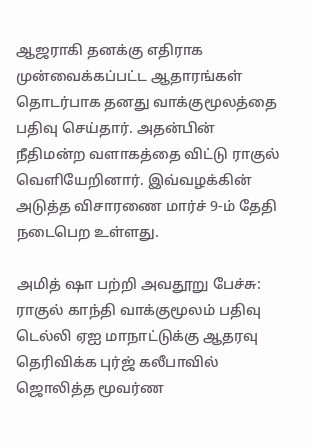ஆஜராகி தனக்கு எதிராக முன்வைக்கப்பட்ட ஆதாரங்கள் தொடர்பாக தனது வாக்குமூலத்தை பதிவு செய்தார். அதன்பின் நீதிமன்ற வளாகத்தை விட்டு ராகுல் வெளியேறினார். இவ்வழக்கின் அடுத்த விசாரணை மார்ச் 9-ம் தேதி நடைபெற உள்ளது.

அமித் ஷா பற்றி அவதூறு பேச்சு: ராகுல் காந்தி வாக்குமூலம் பதிவு
டெல்லி ஏஐ மாநாட்டுக்கு ஆதரவு தெரிவிக்க புர்ஜ் கலீபாவில் ஜொலித்த மூவர்ண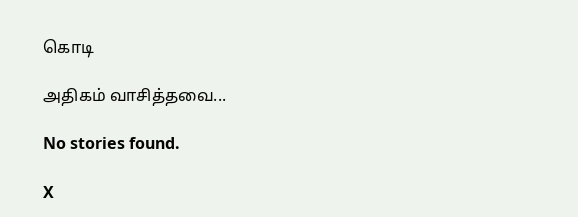கொடி

அதிகம் வாசித்தவை...

No stories found.

X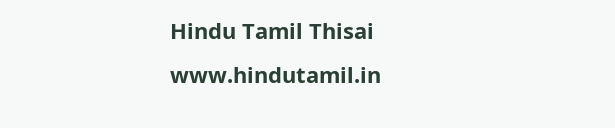Hindu Tamil Thisai
www.hindutamil.in